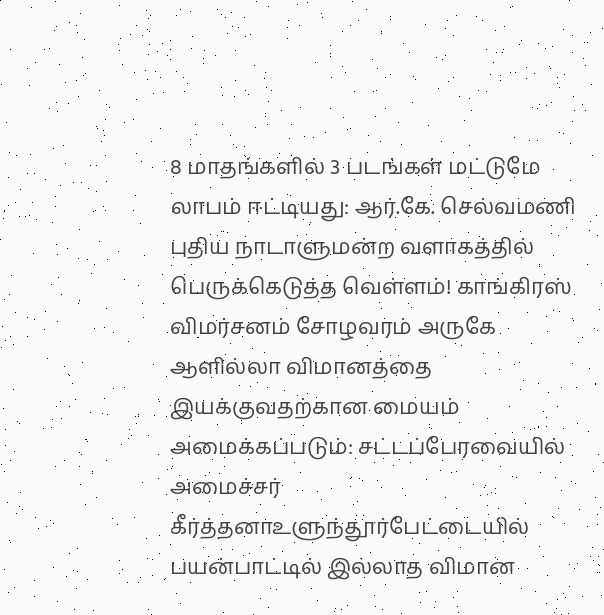8 மாதங்களில் 3 படங்கள் மட்டுமே லாபம் ஈட்டியது: ஆர்.கே. செல்வமணி புதிய நாடாளுமன்ற வளாகத்தில் பெருக்கெடுத்த வெள்ளம்! காங்கிரஸ் விமர்சனம் சோழவரம் அருகே ஆளில்லா விமானத்தை இயக்குவதற்கான மையம் அமைக்கப்படும்: சட்டப்பேரவையில் அமைச்சர் கீர்த்தனாஉளுந்தூர்பேட்டையில் பயன்பாட்டில் இல்லாத விமான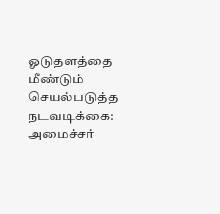ஓடுதளத்தை மீண்டும் செயல்படுத்த நடவடிக்கை: அமைச்சர்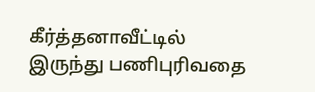கீர்த்தனாவீட்டில் இருந்து பணிபுரிவதை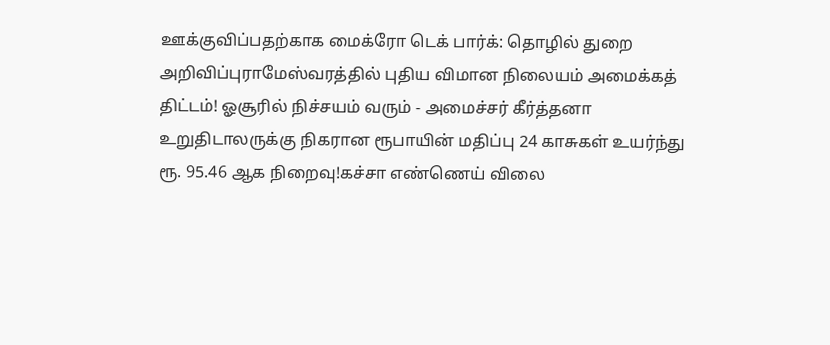ஊக்குவிப்பதற்காக மைக்ரோ டெக் பார்க்: தொழில் துறை அறிவிப்புராமேஸ்வரத்தில் புதிய விமான நிலையம் அமைக்கத் திட்டம்! ஓசூரில் நிச்சயம் வரும் - அமைச்சர் கீர்த்தனா உறுதிடாலருக்கு நிகரான ரூபாயின் மதிப்பு 24 காசுகள் உயர்ந்து ரூ. 95.46 ஆக நிறைவு!கச்சா எண்ணெய் விலை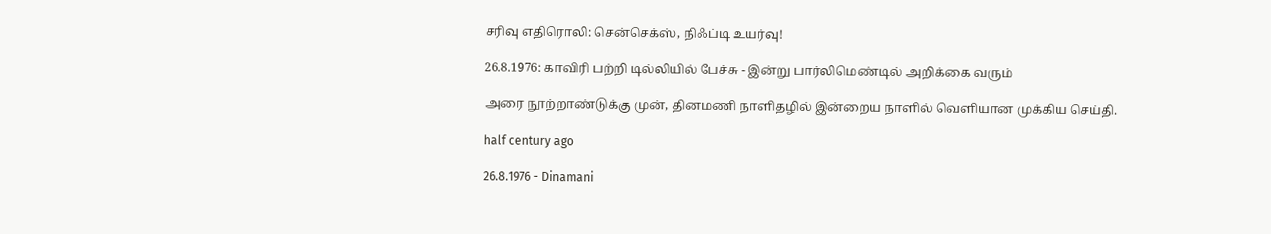சரிவு எதிரொலி: சென்செக்ஸ், நிஃப்டி உயர்வு!

26.8.1976: காவிரி பற்றி டில்லியில் பேச்சு - இன்று பார்லிமெண்டில் அறிக்கை வரும்

அரை நூற்றாண்டுக்கு முன், தினமணி நாளிதழில் இன்றைய நாளில் வெளியான முக்கிய செய்தி.

half century ago

26.8.1976 - Dinamani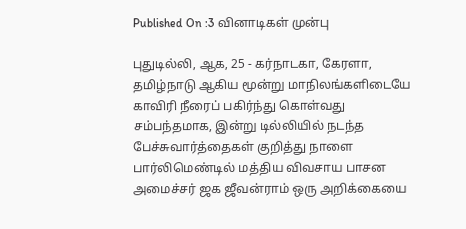Published On :3 வினாடிகள் முன்பு

புதுடில்லி, ஆக, 25 - கர்நாடகா, கேரளா, தமிழ்நாடு ஆகிய மூன்று மாநிலங்களிடையே காவிரி நீரைப் பகிர்ந்து கொள்வது சம்பந்தமாக, இன்று டில்லியில் நடந்த பேச்சுவார்த்தைகள் குறித்து நாளை பார்லிமெண்டில் மத்திய விவசாய பாசன அமைச்சர் ஜக ஜீவன்ராம் ஒரு அறிக்கையை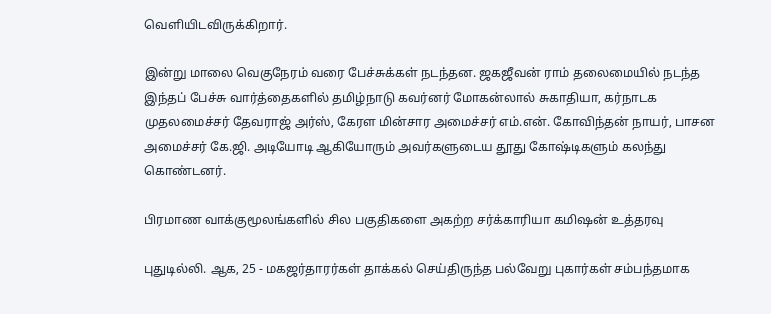வெளியிடவிருக்கிறார்.

இன்று மாலை வெகுநேரம் வரை பேச்சுக்கள் நடந்தன. ஜகஜீவன் ராம் தலைமையில் நடந்த இந்தப் பேச்சு வார்த்தைகளில் தமிழ்நாடு கவர்னர் மோகன்லால் சுகாதியா, கர்நாடக முதலமைச்சர் தேவராஜ் அர்ஸ், கேரள மின்சார அமைச்சர் எம்.என். கோவிந்தன் நாயர், பாசன அமைச்சர் கே.ஜி. அடியோடி ஆகியோரும் அவர்களுடைய தூது கோஷ்டிகளும் கலந்து கொண்டனர்.

பிரமாண வாக்குமூலங்களில் சில பகுதிகளை அகற்ற சர்க்காரியா கமிஷன் உத்தரவு

புதுடில்லி. ஆக, 25 - மகஜர்தாரர்கள் தாக்கல் செய்திருந்த பல்வேறு புகார்கள் சம்பந்தமாக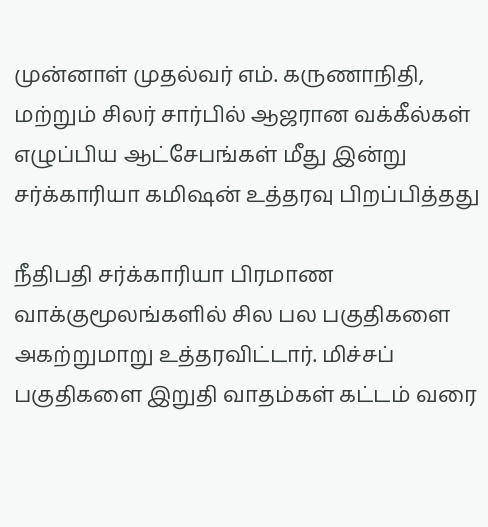முன்னாள் முதல்வர் எம். கருணாநிதி, மற்றும் சிலர் சார்பில் ஆஜரான வக்கீல்கள் எழுப்பிய ஆட்சேபங்கள் மீது இன்று சர்க்காரியா கமிஷன் உத்தரவு பிறப்பித்தது

நீதிபதி சர்க்காரியா பிரமாண வாக்குமூலங்களில் சில பல பகுதிகளை அகற்றுமாறு உத்தரவிட்டார். மிச்சப் பகுதிகளை இறுதி வாதம்கள் கட்டம் வரை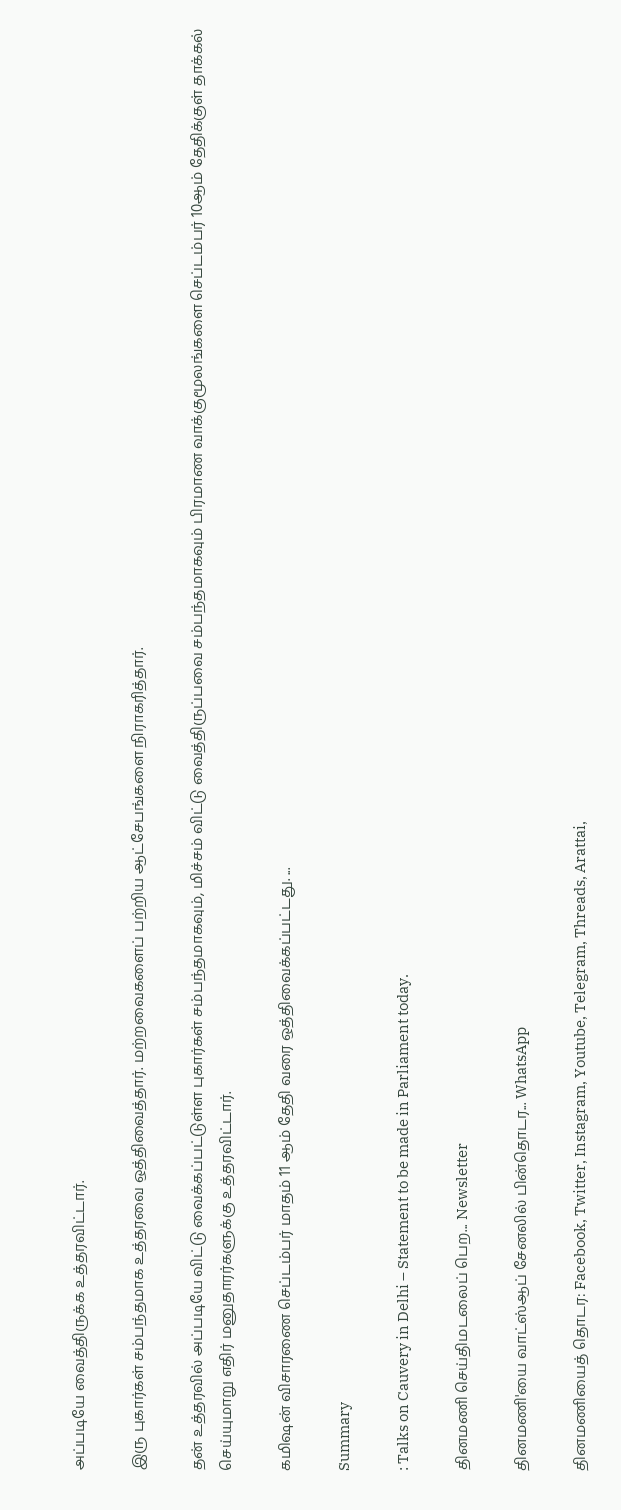அப்படியே வைத்திருக்க உத்தரவிட்டார்.

இரு புகார்கள் சம்பந்தமாக உத்தரவை ஒத்திவைத்தார். மற்றவைகளைப் பற்றிய ஆட்சேபங்களை நிராகரித்தார்.

தன் உத்தரவில் அப்படியே விட்டு வைக்கப்பட்டுள்ள புகார்கள் சம்பந்தமாகவும், மிச்சம் விட்டு வைத்திருப்பவை சம்பந்தமாகவும் பிரமாண வாக்குமூலங்களை செப்டம்பர் 10ஆம் தேதிக்குள் தாக்கல் செய்யுமாறு எதிர் மனுதாரர்களுக்கு உத்தரவிட்டார்.

கமிஷன் விசாரணை செப்டம்பர் மாதம் 11 ஆம் தேதி வரை ஒத்திவைக்கப்பட்டது. ...

Summary

: Talks on Cauvery in Delhi – Statement to be made in Parliament today.

தினமணி செய்திமடலைப் பெற... Newsletter

தினமணி'யை வாட்ஸ்ஆப் சேனலில் பின்தொடர... WhatsApp

தினமணியைத் தொடர: Facebook, Twitter, Instagram, Youtube, Telegram, Threads, Arattai,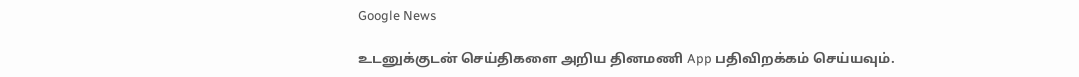Google News

உடனுக்குடன் செய்திகளை அறிய தினமணி App பதிவிறக்கம் செய்யவும்.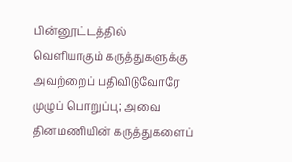பின்னூட்டத்தில் வெளியாகும் கருத்துகளுக்கு அவற்றைப் பதிவிடுவோரே முழுப் பொறுப்பு; அவை தினமணியின் கருத்துகளைப்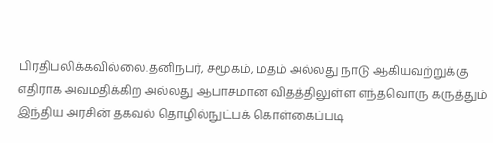பிரதிபலிக்கவில்லை.தனிநபர், சமூகம், மதம் அல்லது நாடு ஆகியவற்றுக்கு எதிராக அவமதிக்கிற அல்லது ஆபாசமான விதத்திலுள்ள எந்தவொரு கருத்தும் இந்திய அரசின் தகவல் தொழில்நுட்பக் கொள்கைப்படி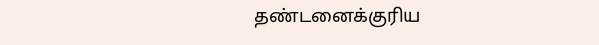தண்டனைக்குரிய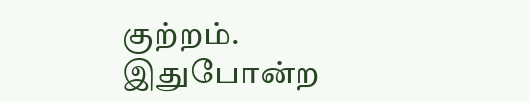குற்றம். இதுபோன்ற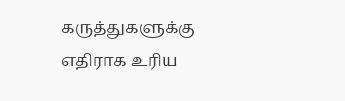கருத்துகளுக்கு எதிராக உரிய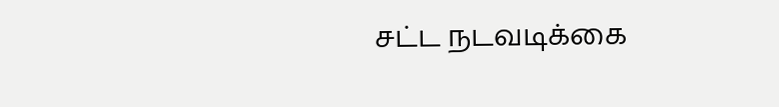சட்ட நடவடிக்கை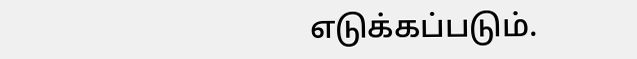எடுக்கப்படும்.